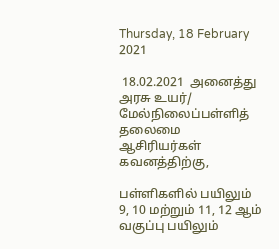Thursday, 18 February 2021

 18.02.2021  அனைத்து  அரசு உயர்/ மேல்நிலைப்பள்ளித் தலைமை ஆசிரியர்கள் கவனத்திற்கு,

பள்ளிகளில் பயிலும் 9, 10 மற்றும் 11, 12 ஆம் வகுப்பு பயிலும்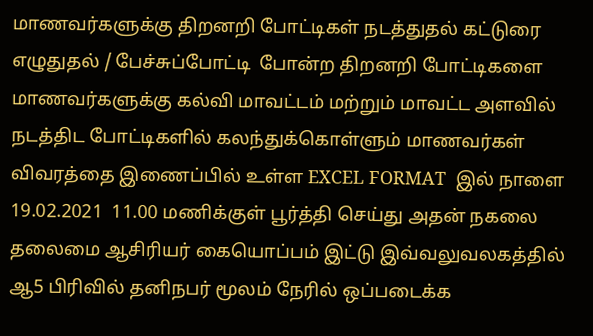மாணவர்களுக்கு திறனறி போட்டிகள் நடத்துதல் கட்டுரை எழுதுதல் / பேச்சுப்போட்டி  போன்ற திறனறி போட்டிகளை மாணவர்களுக்கு கல்வி மாவட்டம் மற்றும் மாவட்ட அளவில் நடத்திட போட்டிகளில் கலந்துக்கொள்ளும் மாணவர்கள் விவரத்தை இணைப்பில் உள்ள EXCEL FORMAT  இல் நாளை 19.02.2021  11.00 மணிக்குள் பூர்த்தி செய்து அதன் நகலை தலைமை ஆசிரியர் கையொப்பம் இட்டு இவ்வலுவலகத்தில் ஆ5 பிரிவில் தனிநபர் மூலம் நேரில் ஒப்படைக்க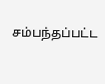சம்பந்தப்பட்ட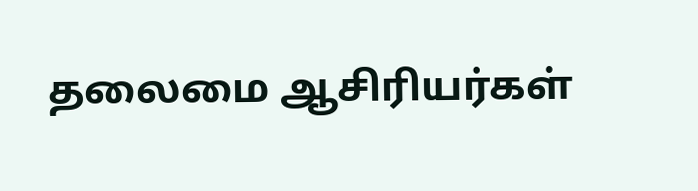தலைமை ஆசிரியர்கள்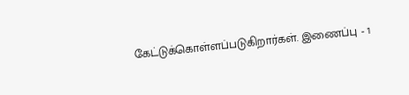கேட்டுக்கொள்ளப்படுகிறார்கள். இணைப்பு - 1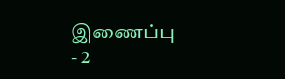இணைப்பு - 2